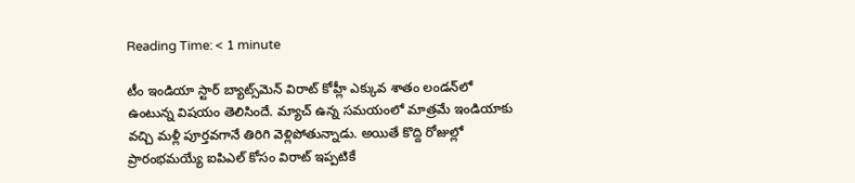Reading Time: < 1 minute

టీం ఇండియా స్టార్ బ్యాట్స్‌మెన్ విరాట్ కోహ్లీ ఎక్కువ శాతం లండన్‌లో ఉంటున్న విషయం తెలిసిందే. మ్యాచ్ ఉన్న సమయంలో మాత్రమే ఇండియాకు వచ్చి మళ్లీ పూర్తవగానే తిరిగి వెళ్లిపోతున్నాడు. అయితే కొద్ది రోజుల్లో ప్రారంభమయ్యే ఐపిఎల్ కోసం విరాట్ ఇప్పటికే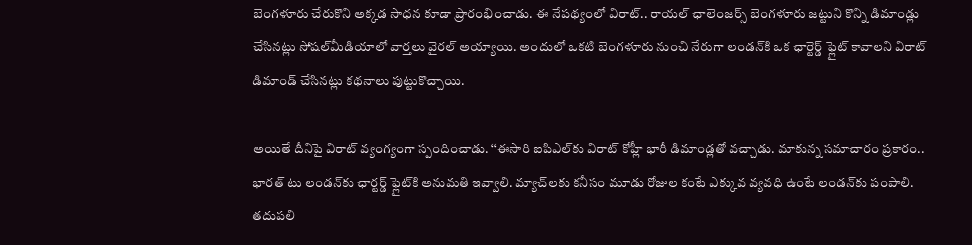బెంగళూరు చేరుకొని అక్కడ సాధన కూడా ప్రారంభించాడు. ఈ నేపథ్యంలో విరాట్.. రాయల్ ఛాలెంజర్స్ బెంగళూరు జట్టుని కొన్ని డిమాండ్లు చేసినట్లు సోషల్‌మీడియాలో వార్తలు వైరల్ అయ్యాయి. అందులో ఒకటి బెంగళూరు నుంచి నేరుగా లండన్‌కి ఒక ఛార్టెర్డ్ ఫ్లైట్ కావాలని విరాట్ డిమాండ్ చేసినట్లు కథనాలు పుట్టుకొచ్చాయి.

అయితే దీనిపై విరాట్ వ్యంగ్యంగా స్పందించాడు. ‘‘ఈసారి ఐపిఎల్‌కు విరాట్ కోహ్లీ భారీ డిమాండ్లతో వచ్చాడు. మాకున్న సమాచారం ప్రకారం.. భారత్ టు లండన్‌కు ఛార్టర్డ్ ఫ్లైట్‌కి అనుమతి ఇవ్వాలి. మ్యాచ్‌లకు కనీసం మూడు రోజుల కంటే ఎక్కువ వ్యవధి ఉంటే లండన్‌‌కు పంపాలి. తదుపలి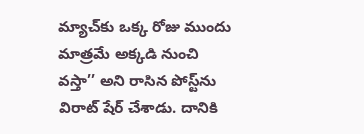మ్యాచ్‌కు ఒక్క రోజు ముందు మాత్రమే అక్కడి నుంచి వస్తా’’ అని రాసిన పోస్ట్‌ను విరాట్ షేర్ చేశాడు. దానికి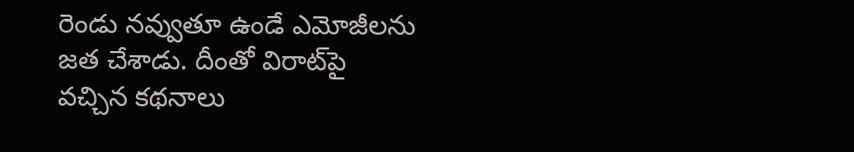రెండు నవ్వుతూ ఉండే ఎమోజీలను జత చేశాడు. దీంతో విరాట్‌పై వచ్చిన కథనాలు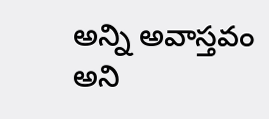అన్ని అవాస్తవం అని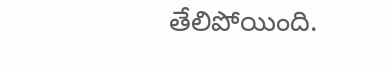తేలిపోయింది.